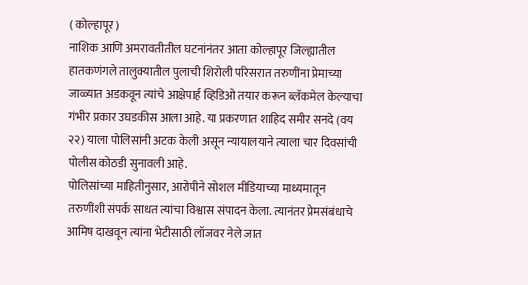( कोल्हापूर )
नाशिक आणि अमरावतीतील घटनांनंतर आता कोल्हापूर जिल्ह्यातील हातकणंगले तालुक्यातील पुलाची शिरोली परिसरात तरुणींना प्रेमाच्या जाळ्यात अडकवून त्यांचे आक्षेपार्ह व्हिडिओ तयार करून ब्लॅकमेल केल्याचा गंभीर प्रकार उघडकीस आला आहे. या प्रकरणात शाहिद समीर सनदे (वय २२) याला पोलिसांनी अटक केली असून न्यायालयाने त्याला चार दिवसांची पोलीस कोठडी सुनावली आहे.
पोलिसांच्या माहितीनुसार, आरोपीने सोशल मीडियाच्या माध्यमातून तरुणींशी संपर्क साधत त्यांचा विश्वास संपादन केला. त्यानंतर प्रेमसंबंधाचे आमिष दाखवून त्यांना भेटीसाठी लॉजवर नेले जात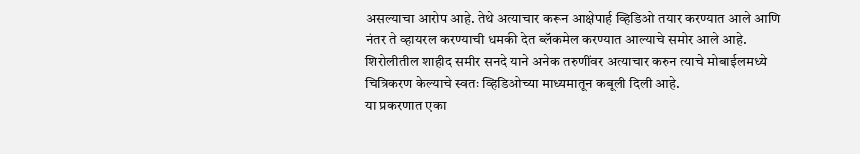असल्याचा आरोप आहे. तेथे अत्याचार करून आक्षेपार्ह व्हिडिओ तयार करण्यात आले आणि नंतर ते व्हायरल करण्याची धमकी देत ब्लॅकमेल करण्यात आल्याचे समोर आले आहे. शिरोलीतील शाहीद समीर सनदे याने अनेक तरुणींवर अत्याचार करुन त्याचे मोबाईलमध्ये चित्रिकरण केल्याचे स्वतः व्हिडिओच्या माध्यमातून कबूली दिली आहे.
या प्रकरणात एका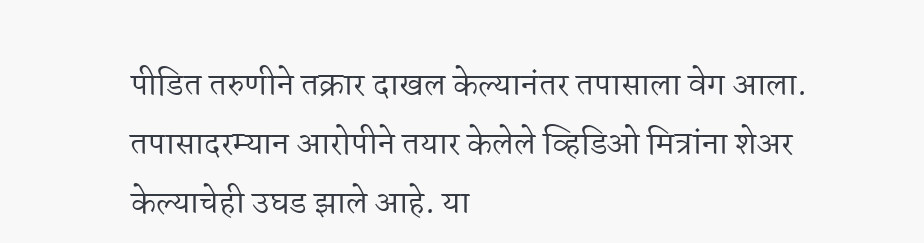पीडित तरुणीने तक्रार दाखल केल्यानंतर तपासाला वेग आला. तपासादरम्यान आरोपीने तयार केलेले व्हिडिओ मित्रांना शेअर केल्याचेही उघड झाले आहे. या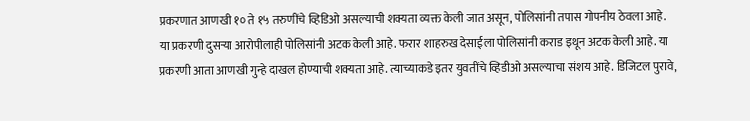प्रकरणात आणखी १० ते १५ तरुणींचे व्हिडिओ असल्याची शक्यता व्यक्त केली जात असून, पोलिसांनी तपास गोपनीय ठेवला आहे.
या प्रकरणी दुसऱ्या आरोपीलाही पोलिसांनी अटक केली आहे. फरार शाहरुख देसाईला पोलिसांनी कराड इथून अटक केली आहे. या प्रकरणी आता आणखी गुन्हे दाखल होण्याची शक्यता आहे. त्याच्याकडे इतर युवतींचे व्हिडीओ असल्याचा संशय आहे. डिजिटल पुरावे,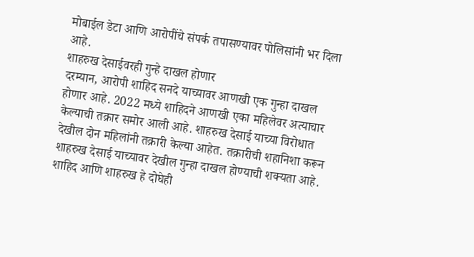मोबाईल डेटा आणि आरोपींचे संपर्क तपासण्यावर पोलिसांनी भर दिला आहे.
शाहरुख देसाईवरही गुन्हे दाखल होणार
दरम्यान, आरोपी शाहिद सनदे याच्यावर आणखी एक गुन्हा दाखल होणार आहे. 2022 मध्ये शाहिदने आणखी एका महिलेवर अत्याचार केल्याची तक्रार समोर आली आहे. शाहरुख देसाई याच्या विरोधात देखील दोन महिलांनी तक्रारी केल्या आहेत. तक्रारीची शहानिशा करून शाहरुख देसाई याच्यावर देखील गुन्हा दाखल होण्याची शक्यता आहे. शाहिद आणि शाहरुख हे दोघेही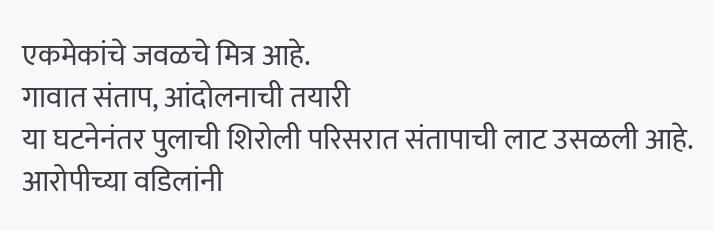एकमेकांचे जवळचे मित्र आहे.
गावात संताप, आंदोलनाची तयारी
या घटनेनंतर पुलाची शिरोली परिसरात संतापाची लाट उसळली आहे. आरोपीच्या वडिलांनी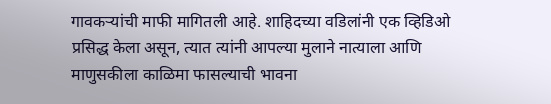गावकऱ्यांची माफी मागितली आहे. शाहिदच्या वडिलांनी एक व्हिडिओ प्रसिद्ध केला असून, त्यात त्यांनी आपल्या मुलाने नात्याला आणि माणुसकीला काळिमा फासल्याची भावना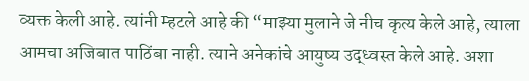व्यक्त केली आहे. त्यांनी म्हटले आहे की “माझ्या मुलाने जे नीच कृत्य केले आहे, त्याला आमचा अजिबात पाठिंबा नाही. त्याने अनेकांचे आयुष्य उद्ध्वस्त केले आहे. अशा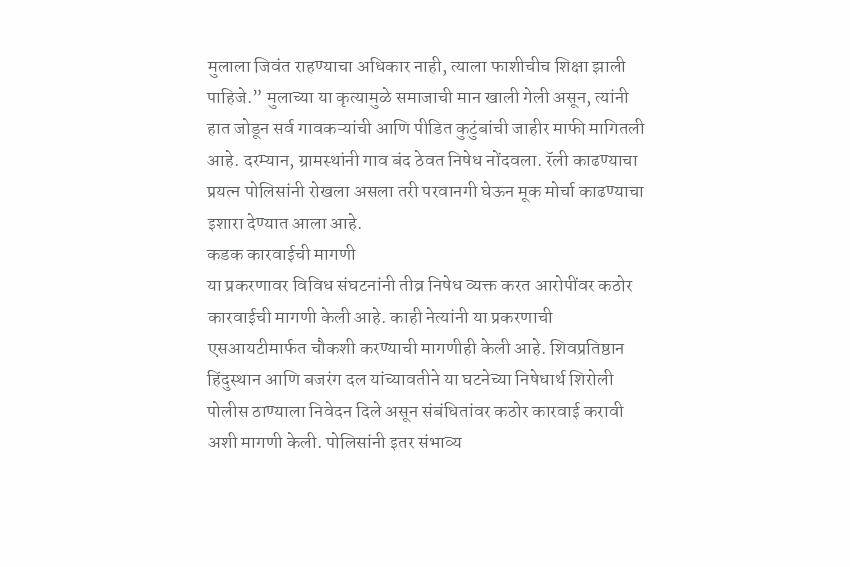मुलाला जिवंत राहण्याचा अधिकार नाही, त्याला फाशीचीच शिक्षा झाली पाहिजे.” मुलाच्या या कृत्यामुळे समाजाची मान खाली गेली असून, त्यांनी हात जोडून सर्व गावकऱ्यांची आणि पीडित कुटुंबांची जाहीर माफी मागितली आहे. दरम्यान, ग्रामस्थांनी गाव बंद ठेवत निषेध नोंदवला. रॅली काढण्याचा प्रयत्न पोलिसांनी रोखला असला तरी परवानगी घेऊन मूक मोर्चा काढण्याचा इशारा देण्यात आला आहे.
कडक कारवाईची मागणी
या प्रकरणावर विविध संघटनांनी तीव्र निषेध व्यक्त करत आरोपींवर कठोर कारवाईची मागणी केली आहे. काही नेत्यांनी या प्रकरणाची एसआयटीमार्फत चौकशी करण्याची मागणीही केली आहे. शिवप्रतिष्ठान हिंदुस्थान आणि बजरंग दल यांच्यावतीने या घटनेच्या निषेधार्थ शिरोली पोलीस ठाण्याला निवेदन दिले असून संबंधितांवर कठोर कारवाई करावी अशी मागणी केली. पोलिसांनी इतर संभाव्य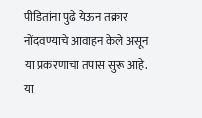पीडितांना पुढे येऊन तक्रार नोंदवण्याचे आवाहन केले असून या प्रकरणाचा तपास सुरू आहे. या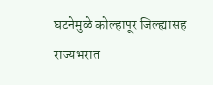घटनेमुळे कोल्हापूर जिल्ह्यासह राज्यभरात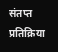संतप्त प्रतिक्रिया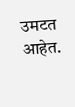उमटत आहेत.